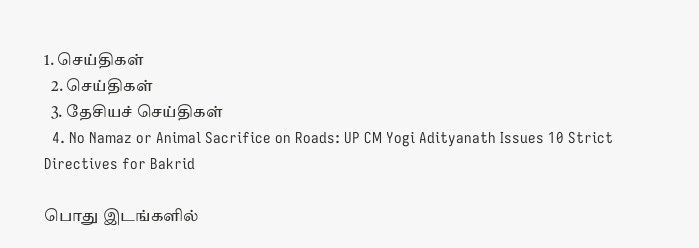1. செய்திகள்
  2. செய்திகள்
  3. தேசியச் செய்திகள்
  4. No Namaz or Animal Sacrifice on Roads: UP CM Yogi Adityanath Issues 10 Strict Directives for Bakrid

பொது இடங்களில்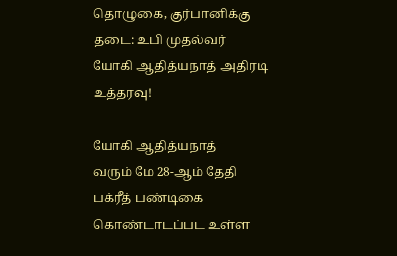தொழுகை, குர்பானிக்கு தடை: உபி முதல்வர் யோகி ஆதித்யநாத் அதிரடி உத்தரவு!

யோகி ஆதித்யநாத்
வரும் மே 28-ஆம் தேதி பக்ரீத் பண்டிகை கொண்டாடப்பட உள்ள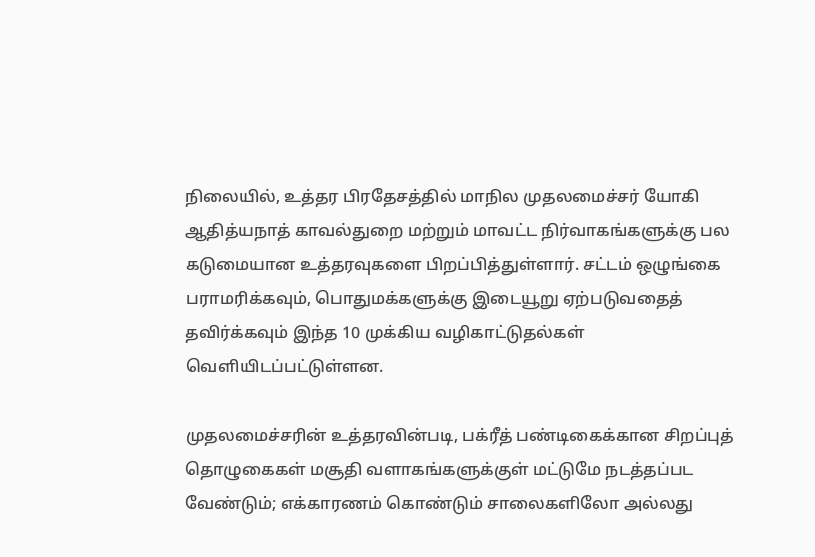நிலையில், உத்தர பிரதேசத்தில் மாநில முதலமைச்சர் யோகி ஆதித்யநாத் காவல்துறை மற்றும் மாவட்ட நிர்வாகங்களுக்கு பல கடுமையான உத்தரவுகளை பிறப்பித்துள்ளார். சட்டம் ஒழுங்கை பராமரிக்கவும், பொதுமக்களுக்கு இடையூறு ஏற்படுவதைத் தவிர்க்கவும் இந்த 10 முக்கிய வழிகாட்டுதல்கள் வெளியிடப்பட்டுள்ளன.

முதலமைச்சரின் உத்தரவின்படி, பக்ரீத் பண்டிகைக்கான சிறப்புத் தொழுகைகள் மசூதி வளாகங்களுக்குள் மட்டுமே நடத்தப்பட வேண்டும்; எக்காரணம் கொண்டும் சாலைகளிலோ அல்லது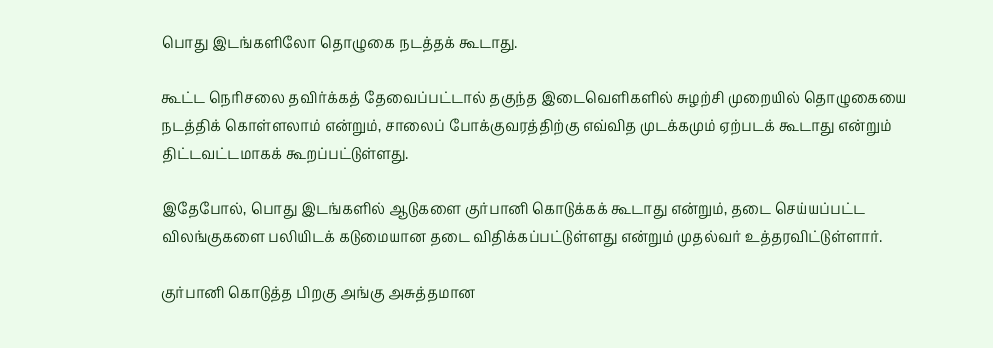பொது இடங்களிலோ தொழுகை நடத்தக் கூடாது.

கூட்ட நெரிசலை தவிர்க்கத் தேவைப்பட்டால் தகுந்த இடைவெளிகளில் சுழற்சி முறையில் தொழுகையை நடத்திக் கொள்ளலாம் என்றும், சாலைப் போக்குவரத்திற்கு எவ்வித முடக்கமும் ஏற்படக் கூடாது என்றும் திட்டவட்டமாகக் கூறப்பட்டுள்ளது.

இதேபோல், பொது இடங்களில் ஆடுகளை குர்பானி கொடுக்கக் கூடாது என்றும், தடை செய்யப்பட்ட விலங்குகளை பலியிடக் கடுமையான தடை விதிக்கப்பட்டுள்ளது என்றும் முதல்வர் உத்தரவிட்டுள்ளார்.

குர்பானி கொடுத்த பிறகு அங்கு அசுத்தமான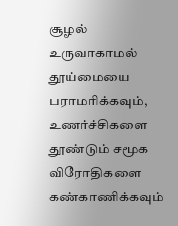சூழல் உருவாகாமல் தூய்மையை பராமரிக்கவும், உணர்ச்சிகளை தூண்டும் சமூக விரோதிகளை கண்காணிக்கவும்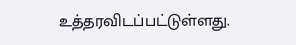உத்தரவிடப்பட்டுள்ளது.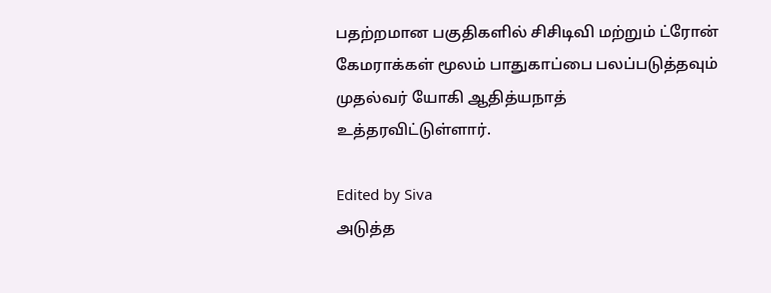பதற்றமான பகுதிகளில் சிசிடிவி மற்றும் ட்ரோன் கேமராக்கள் மூலம் பாதுகாப்பை பலப்படுத்தவும் முதல்வர் யோகி ஆதித்யநாத் உத்தரவிட்டுள்ளார்.

Edited by Siva
அடுத்த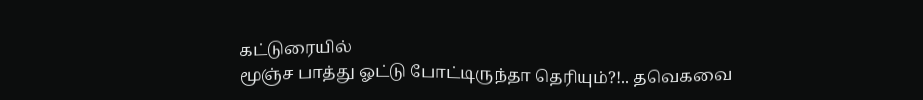கட்டுரையில்
மூஞ்ச பாத்து ஓட்டு போட்டிருந்தா தெரியும்?!.. தவெகவை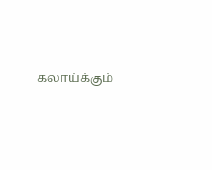கலாய்க்கும்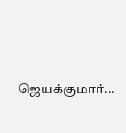ஜெயக்குமார்...